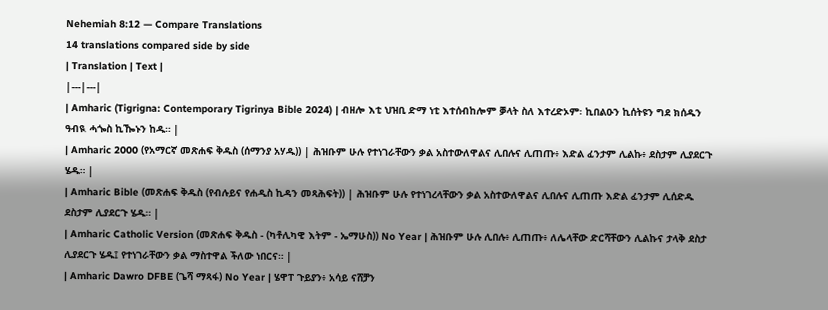Nehemiah 8:12 — Compare Translations
14 translations compared side by side
| Translation | Text |
|---|---|
| Amharic (Tigrigna: Contemporary Tigrinya Bible 2024) | ብዘሎ እቲ ህዝቢ ድማ ነቲ እተሰብከሎም ቓላት ስለ እተረድኦም፡ ኪበልዑን ኪሰትዩን ግደ ክሰዱን ዓብዪ ሓጐስ ኪዀኑን ከዱ። |
| Amharic 2000 (የአማርኛ መጽሐፍ ቅዱስ (ሰማንያ አሃዱ)) | ሕዝቡም ሁሉ የተነገራቸውን ቃል አስተውለዋልና ሊበሉና ሊጠጡ፥ እድል ፈንታም ሊልኩ፥ ደስታም ሊያደርጉ ሄዱ። |
| Amharic Bible (መጽሐፍ ቅዱስ (የብሉይና የሐዲስ ኪዳን መጻሕፍት)) | ሕዝቡም ሁሉ የተነገረላቸውን ቃል አስተውለዋልና ሊበሉና ሊጠጡ እድል ፈንታም ሊሰድዱ ደስታም ሊያደርጉ ሄዱ። |
| Amharic Catholic Version (መጽሐፍ ቅዱስ - (ካቶሊካዊ እትም - ኤማሁስ)) No Year | ሕዝቡም ሁሉ ሊበሉ፥ ሊጠጡ፥ ለሌላቸው ድርሻቸውን ሊልኩና ታላቅ ደስታ ሊያደርጉ ሄዱ፤ የተነገራቸውን ቃል ማስተዋል ችለው ነበርና። |
| Amharic Dawro DFBE (ጌሻ ማጻፋ) No Year | ሄዋፐ ጉይያን፥ አሳይ ናሸቻን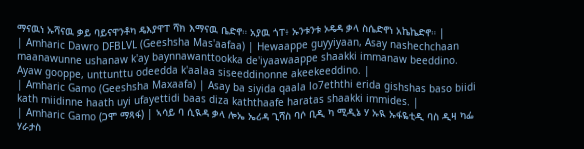ማናዉነ ኡሻናዉ ቃይ ባይናዋንቶካ ዴእያዋፐ ሻክ እማናዉ ቤድኖ። አያዉ ጎፐ፥ ኡንቱንቱ ኦዴዳ ቃላ ስሴድኖነ አኬኬድኖ። |
| Amharic Dawro DFBLVL (Geeshsha Mas'aafaa) | Hewaappe guyyiyaan, Asay nashechchaan maanawunne ushanaw k'ay baynnawanttookka de'iyaawaappe shaakki immanaw beeddino. Ayaw gooppe, unttunttu odeedda k'aalaa siseeddinonne akeekeeddino. |
| Amharic Gamo (Geeshsha Maxaafa) | Asay ba siyida qaala lo7eththi erida gishshas baso biidi kath miidinne haath uyi ufayettidi baas diza kaththaafe haratas shaakki immides. |
| Amharic Gamo (ጋሞ ማጻፋ) | ኣሳይ ባ ሲዪዳ ቃላ ሎኤ ኤሪዳ ጊሻስ ባሶ ቢዲ ካ ሚዲኔ ሃ ኡዪ ኡፋዬቲዲ ባስ ዲዛ ካፌ ሃራታስ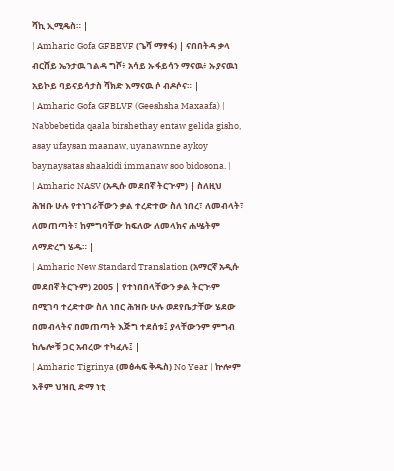ሻኪ ኢሚዴስ። |
| Amharic Gofa GFBEVF (ጌሻ ማፃፋ) | ናበበትዳ ቃላ ብርሸይ ኤንታዉ ገልዳ ግሾ፥ አሳይ ኡፋይሳን ማናዉ፥ ኡያናዉነ አይኮይ ባይናይሳታስ ሻክድ እማናዉ ሶ ብዶሶና። |
| Amharic Gofa GFBLVF (Geeshsha Maxaafa) | Nabbebetida qaala birshethay entaw gelida gisho, asay ufaysan maanaw, uyanawnne aykoy baynaysatas shaakidi immanaw soo bidosona. |
| Amharic NASV (አዲሱ መደበኛ ትርጒም) | ስለዚህ ሕዝቡ ሁሉ የተነገራቸውን ቃል ተረድተው ስለ ነበረ፣ ለመብላት፣ ለመጠጣት፣ ከምግባቸው ከፍለው ለመላክና ሐሤትም ለማድረግ ሄዱ። |
| Amharic New Standard Translation (አማርኛ አዲሱ መደበኛ ትርጉም) 2005 | የተነበበላቸውን ቃል ትርጒም በሚገባ ተረድተው ስለ ነበር ሕዝቡ ሁሉ ወደየቤታቸው ሄደው በመብላትና በመጠጣት እጅግ ተደሰቱ፤ ያላቸውንም ምግብ ከሌሎቹ ጋር አብረው ተካፈሉ፤ |
| Amharic Tigrinya (መፅሓፍ ቅዱስ) No Year | ኵሎም እቶም ህዝቢ ድማ ነቲ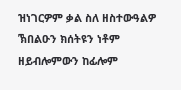ዝነገርዎም ቃል ስለ ዘስተውዓልዎ ኽበልዑን ክሰትዩን ነቶም ዘይብሎምውን ከፊሎም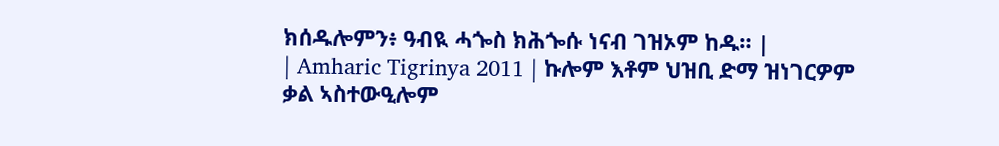ክሰዱሎምን፥ ዓብዪ ሓጐስ ክሕጐሱ ነናብ ገዝኦም ከዱ። |
| Amharic Tigrinya 2011 | ኩሎም እቶም ህዝቢ ድማ ዝነገርዎም ቃል ኣስተውዒሎም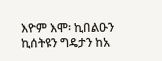እዮም እሞ፡ ኪበልዑን ኪሰትዩን ግዴታን ከአ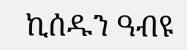ኪሰዱን ዓብዩ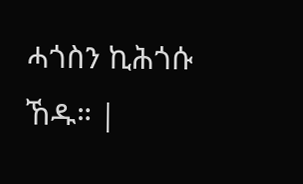ሓጎስን ኪሕጎሱ ኸዱ። |